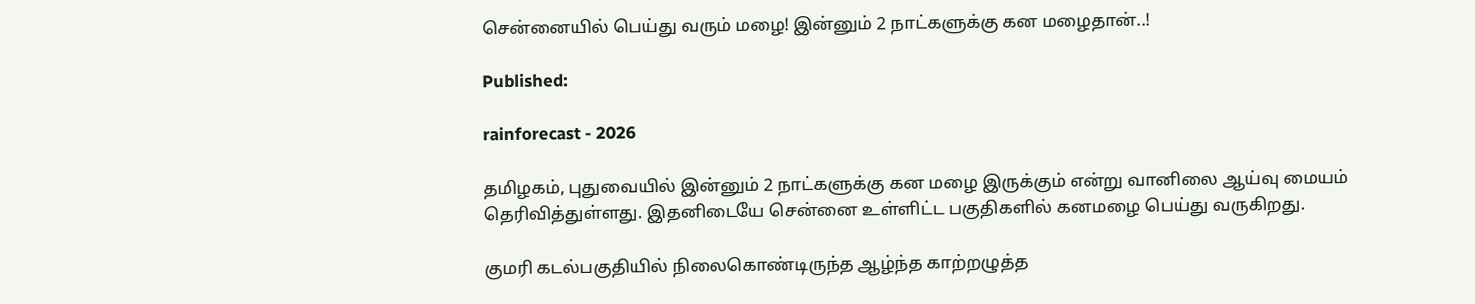சென்னையில் பெய்து வரும் மழை! இன்னும் 2 நாட்களுக்கு கன மழைதான்..!

Published:

rainforecast - 2026

தமிழகம், புதுவையில் இன்னும் 2 நாட்களுக்கு கன மழை இருக்கும் என்று வானிலை ஆய்வு மையம் தெரிவித்துள்ளது. இதனிடையே சென்னை உள்ளிட்ட பகுதிகளில் கனமழை பெய்து வருகிறது.

குமரி கடல்பகுதியில் நிலைகொண்டிருந்த ஆழ்ந்த காற்றழுத்த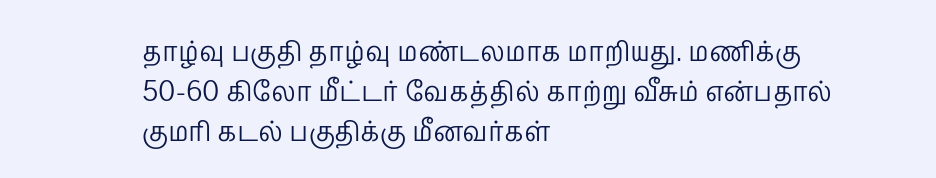தாழ்வு பகுதி தாழ்வு மண்டலமாக மாறியது. மணிக்கு 50-60 கிலோ மீட்டர் வேகத்தில் காற்று வீசும் என்பதால் குமரி கடல் பகுதிக்கு மீனவர்கள்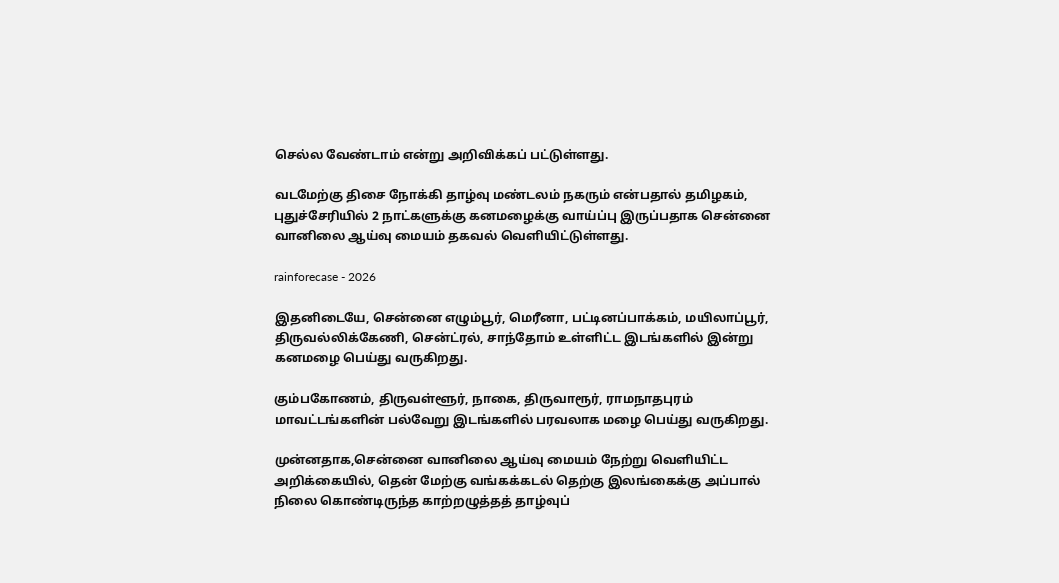செல்ல வேண்டாம் என்று அறிவிக்கப் பட்டுள்ளது.

வடமேற்கு திசை நோக்கி தாழ்வு மண்டலம் நகரும் என்பதால் தமிழகம், புதுச்சேரியில் 2 நாட்களுக்கு கனமழைக்கு வாய்ப்பு இருப்பதாக சென்னை வானிலை ஆய்வு மையம் தகவல் வெளியிட்டுள்ளது.

rainforecase - 2026

இதனிடையே, சென்னை எழும்பூர், மெரீனா, பட்டினப்பாக்கம், மயிலாப்பூர், திருவல்லிக்கேணி, சென்ட்ரல், சாந்தோம் உள்ளிட்ட இடங்களில் இன்று கனமழை பெய்து வருகிறது.

கும்பகோணம், திருவள்ளூர், நாகை, திருவாரூர், ராமநாதபுரம் மாவட்டங்களின் பல்வேறு இடங்களில் பரவலாக மழை பெய்து வருகிறது.

முன்னதாக,சென்னை வானிலை ஆய்வு மையம் நேற்று வெளியிட்ட அறிக்கையில், தென் மேற்கு வங்கக்கடல் தெற்கு இலங்கைக்கு அப்பால் நிலை கொண்டிருந்த காற்றழுத்தத் தாழ்வுப்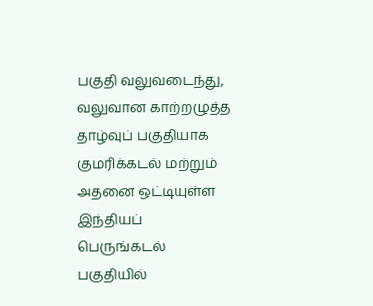பகுதி வலுவடைந்து, வலுவான காற்றழுத்த தாழ்வுப் பகுதியாக குமரிக்கடல் மற்றும் அதனை ஒட்டியுள்ள இந்தியப் பெருங்கடல் பகுதியில்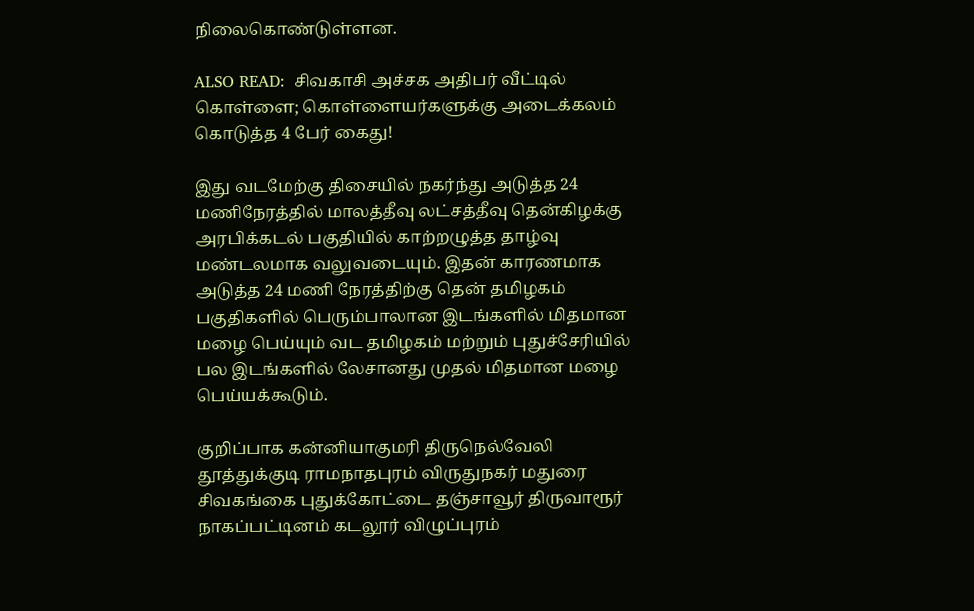நிலைகொண்டுள்ளன.

ALSO READ:  சிவகாசி அச்சக அதிபர் வீட்டில் கொள்ளை; கொள்ளையர்களுக்கு அடைக்கலம் கொடுத்த 4 பேர் கைது!

இது வடமேற்கு திசையில் நகர்ந்து அடுத்த 24 மணிநேரத்தில் மாலத்தீவு லட்சத்தீவு தென்கிழக்கு அரபிக்கடல் பகுதியில் காற்றழுத்த தாழ்வு மண்டலமாக வலுவடையும். இதன் காரணமாக அடுத்த 24 மணி நேரத்திற்கு தென் தமிழகம் பகுதிகளில் பெரும்பாலான இடங்களில் மிதமான மழை பெய்யும் வட தமிழகம் மற்றும் புதுச்சேரியில் பல இடங்களில் லேசானது முதல் மிதமான மழை பெய்யக்கூடும்.

குறிப்பாக கன்னியாகுமரி திருநெல்வேலி தூத்துக்குடி ராமநாதபுரம் விருதுநகர் மதுரை சிவகங்கை புதுக்கோட்டை தஞ்சாவூர் திருவாரூர் நாகப்பட்டினம் கடலூர் விழுப்புரம்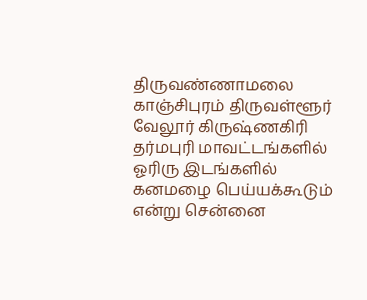திருவண்ணாமலை காஞ்சிபுரம் திருவள்ளூர் வேலூர் கிருஷ்ணகிரி தர்மபுரி மாவட்டங்களில் ஓரிரு இடங்களில் கனமழை பெய்யக்கூடும் என்று சென்னை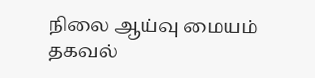நிலை ஆய்வு மையம் தகவல்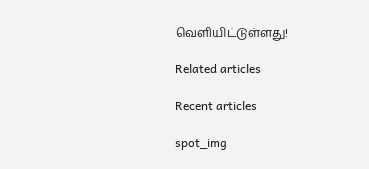வெளியிட்டுள்ளது!

Related articles

Recent articles

spot_img